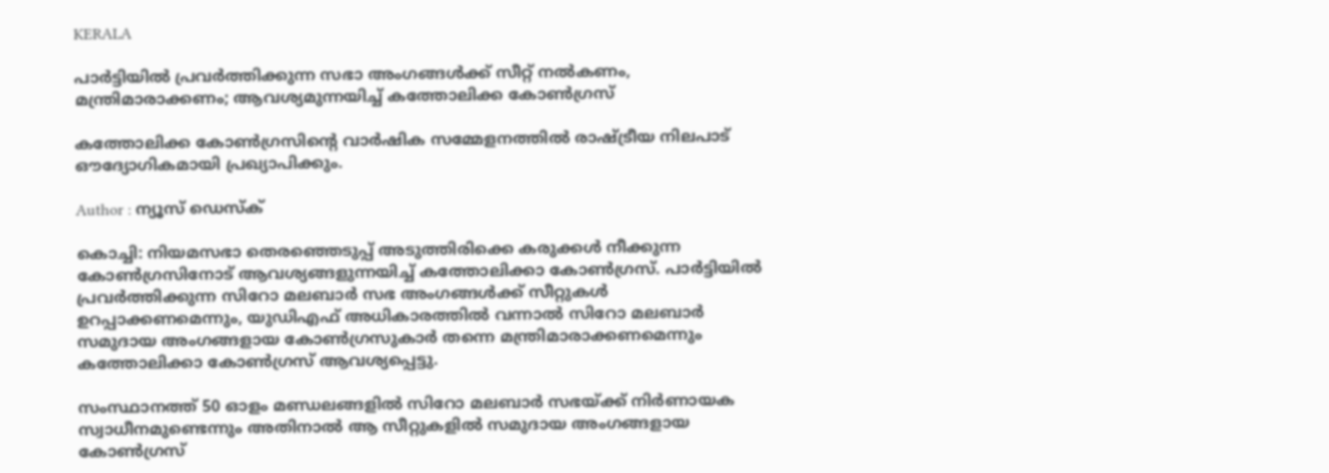KERALA

പാർട്ടിയിൽ പ്രവർത്തിക്കുന്ന സഭാ അംഗങ്ങൾക്ക് സീറ്റ് നൽകണം, മന്ത്രിമാരാക്കണം; ആവശ്യമുന്നയിച്ച് കത്തോലിക്ക കോൺഗ്രസ്

കത്തോലിക്ക കോൺഗ്രസിൻ്റെ വാർഷിക സമ്മേളനത്തിൽ രാഷ്ട്രീയ നിലപാട് ഔദ്യോഗികമായി പ്രഖ്യാപിക്കും.

Author : ന്യൂസ് ഡെസ്ക്

കൊച്ചി: നിയമസഭാ തെരഞ്ഞെടുപ്പ് അടുത്തിരിക്കെ കരുക്കൾ നീക്കുന്ന കോൺഗ്രസിനോട് ആവശ്യങ്ങളുന്നയിച്ച് കത്തോലിക്കാ കോൺഗ്രസ്. പാർട്ടിയിൽ പ്രവർത്തിക്കുന്ന സിറോ മലബാർ സഭ അംഗങ്ങൾക്ക് സീറ്റുകൾ ഉറപ്പാക്കണമെന്നും, യുഡിഎഫ് അധികാരത്തിൽ വന്നാൽ സിറോ മലബാർ സമുദായ അംഗങ്ങളായ കോൺഗ്രസുകാർ തന്നെ മന്ത്രിമാരാക്കണമെന്നും കത്തോലിക്കാ കോൺഗ്രസ് ആവശ്യപ്പെട്ടു.

സംസ്ഥാനത്ത് 50 ഓളം മണ്ഡലങ്ങളിൽ സിറോ മലബാർ സഭയ്ക്ക് നിർണായക സ്വാധീനമുണ്ടെന്നും അതിനാൽ ആ സീറ്റുകളിൽ സമുദായ അംഗങ്ങളായ കോൺഗ്രസ്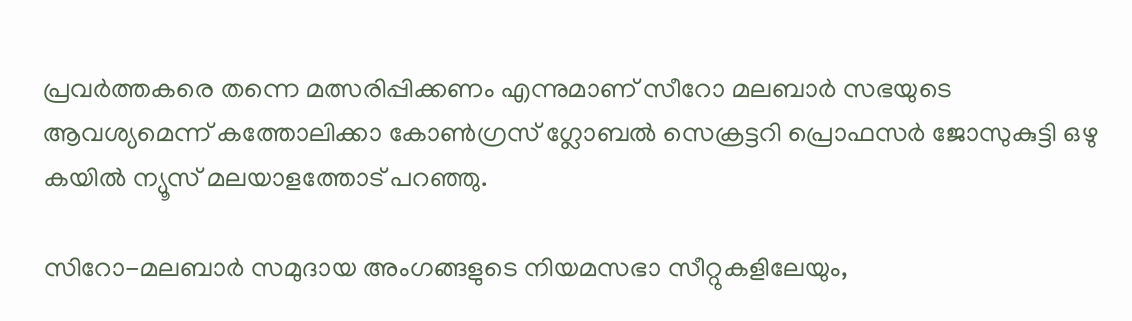പ്രവർത്തകരെ തന്നെ മത്സരിപ്പിക്കണം എന്നുമാണ് സീറോ മലബാർ സഭയുടെ ആവശ്യമെന്ന് കത്തോലിക്കാ കോൺഗ്രസ് ഗ്ലോബൽ സെക്രട്ടറി പ്രൊഫസർ ജോസുകുട്ടി ഒഴു കയിൽ ന്യൂസ് മലയാളത്തോട് പറഞ്ഞു.

സിറോ-മലബാർ സമുദായ അംഗങ്ങളുടെ നിയമസഭാ സീറ്റുകളിലേയും,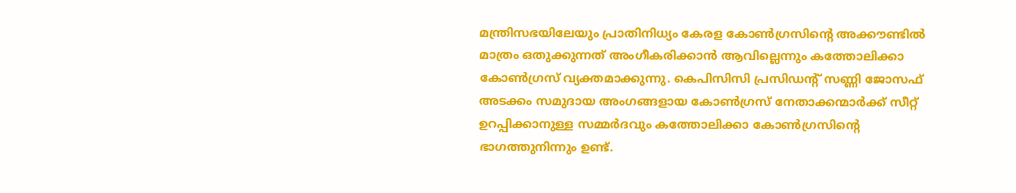മന്ത്രിസഭയിലേയും പ്രാതിനിധ്യം കേരള കോൺഗ്രസിൻ്റെ അക്കൗണ്ടിൽ മാത്രം ഒതുക്കുന്നത് അംഗീകരിക്കാൻ ആവില്ലെന്നും കത്തോലിക്കാ കോൺഗ്രസ് വ്യക്തമാക്കുന്നു. കെപിസിസി പ്രസിഡൻ്റ് സണ്ണി ജോസഫ് അടക്കം സമുദായ അംഗങ്ങളായ കോൺഗ്രസ് നേതാക്കന്മാർക്ക് സീറ്റ് ഉറപ്പിക്കാനുള്ള സമ്മർദവും കത്തോലിക്കാ കോൺഗ്രസിൻ്റെ ഭാഗത്തുനിന്നും ഉണ്ട്.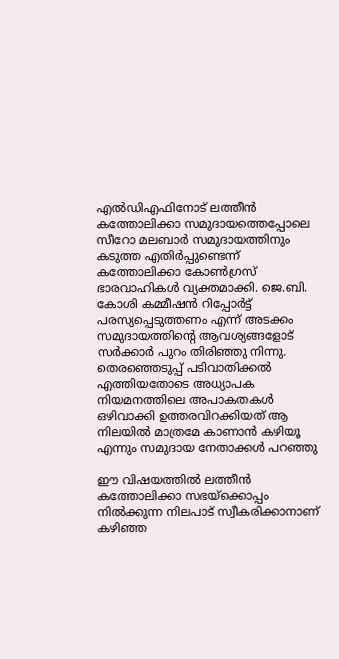എൽഡിഎഫിനോട് ലത്തീൻ കത്തോലിക്കാ സമുദായത്തെപ്പോലെ സീറോ മലബാർ സമുദായത്തിനും കടുത്ത എതിർപ്പുണ്ടെന്ന് കത്തോലിക്കാ കോൺഗ്രസ് ഭാരവാഹികൾ വ്യക്തമാക്കി. ജെ.ബി. കോശി കമ്മീഷൻ റിപ്പോർട്ട് പരസ്യപ്പെടുത്തണം എന്ന് അടക്കം സമുദായത്തിൻ്റെ ആവശ്യങ്ങളോട് സർക്കാർ പുറം തിരിഞ്ഞു നിന്നു. തെരഞ്ഞെടുപ്പ് പടിവാതിക്കൽ എത്തിയതോടെ അധ്യാപക നിയമനത്തിലെ അപാകതകൾ ഒഴിവാക്കി ഉത്തരവിറക്കിയത് ആ നിലയിൽ മാത്രമേ കാണാൻ കഴിയൂ എന്നും സമുദായ നേതാക്കൾ പറഞ്ഞു

ഈ വിഷയത്തിൽ ലത്തീൻ കത്തോലിക്കാ സഭയ്‌ക്കൊപ്പം നിൽക്കുന്ന നിലപാട് സ്വീകരിക്കാനാണ് കഴിഞ്ഞ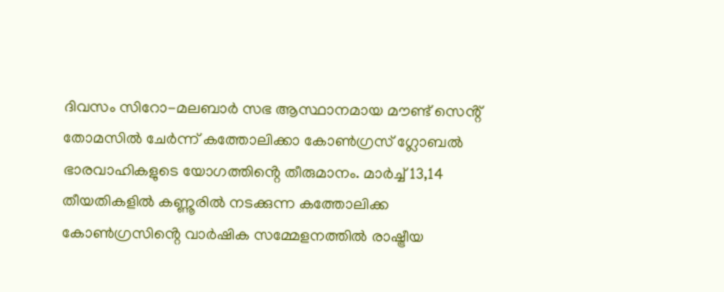ദിവസം സിറോ-മലബാർ സഭ ആസ്ഥാനമായ മൗണ്ട് സെൻ്റ് തോമസിൽ ചേർന്ന് കത്തോലിക്കാ കോൺഗ്രസ് ഗ്ലോബൽ ഭാരവാഹികളുടെ യോഗത്തിൻ്റെ തീരുമാനം. മാർച്ച്‌ 13,14 തീയതികളിൽ കണ്ണൂരിൽ നടക്കുന്ന കത്തോലിക്ക കോൺഗ്രസിൻ്റെ വാർഷിക സമ്മേളനത്തിൽ രാഷ്ട്രീയ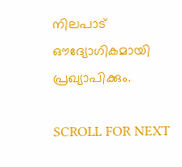നിലപാട് ഔദ്യോഗികമായി പ്രഖ്യാപിക്കും.

SCROLL FOR NEXT